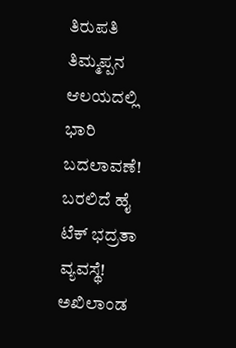ತಿರುಪತಿ ತಿಮ್ಮಪ್ಪನ ಆಲಯದಲ್ಲಿ ಭಾರಿ ಬದಲಾವಣೆ! ಬರಲಿದೆ ಹೈ ಟೆಕ್ ಭದ್ರತಾ ವ್ಯವಸ್ಥೆ!
ಅಖಿಲಾಂಡ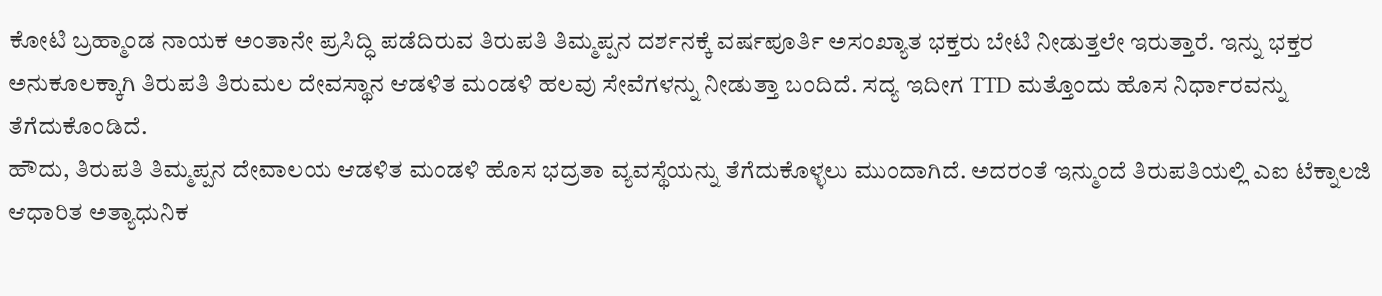ಕೋಟಿ ಬ್ರಹ್ಮಾಂಡ ನಾಯಕ ಅಂತಾನೇ ಪ್ರಸಿದ್ಧಿ ಪಡೆದಿರುವ ತಿರುಪತಿ ತಿಮ್ಮಪ್ಪನ ದರ್ಶನಕ್ಕೆ ವರ್ಷಪೂರ್ತಿ ಅಸಂಖ್ಯಾತ ಭಕ್ತರು ಬೇಟಿ ನೀಡುತ್ತಲೇ ಇರುತ್ತಾರೆ. ಇನ್ನು ಭಕ್ತರ ಅನುಕೂಲಕ್ಕಾಗಿ ತಿರುಪತಿ ತಿರುಮಲ ದೇವಸ್ಥಾನ ಆಡಳಿತ ಮಂಡಳಿ ಹಲವು ಸೇವೆಗಳನ್ನು ನೀಡುತ್ತಾ ಬಂದಿದೆ. ಸದ್ಯ ಇದೀಗ TTD ಮತ್ತೊಂದು ಹೊಸ ನಿರ್ಧಾರವನ್ನು ತೆಗೆದುಕೊಂಡಿದೆ.
ಹೌದು, ತಿರುಪತಿ ತಿಮ್ಮಪ್ಪನ ದೇವಾಲಯ ಆಡಳಿತ ಮಂಡಳಿ ಹೊಸ ಭದ್ರತಾ ವ್ಯವಸ್ಥೆಯನ್ನು ತೆಗೆದುಕೊಳ್ಳಲು ಮುಂದಾಗಿದೆ. ಅದರಂತೆ ಇನ್ಮುಂದೆ ತಿರುಪತಿಯಲ್ಲಿ ಎಐ ಟೆಕ್ನಾಲಜಿ ಆಧಾರಿತ ಅತ್ಯಾಧುನಿಕ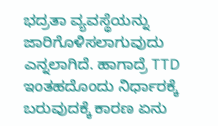ಭದ್ರತಾ ವ್ಯವಸ್ಥೆಯನ್ನು ಜಾರಿಗೊಳಿಸಲಾಗುವುದು ಎನ್ನಲಾಗಿದೆ. ಹಾಗಾದ್ರೆ TTD ಇಂತಹದೊಂದು ನಿರ್ಧಾರಕ್ಕೆ ಬರುವುದಕ್ಕೆ ಕಾರಣ ಏನು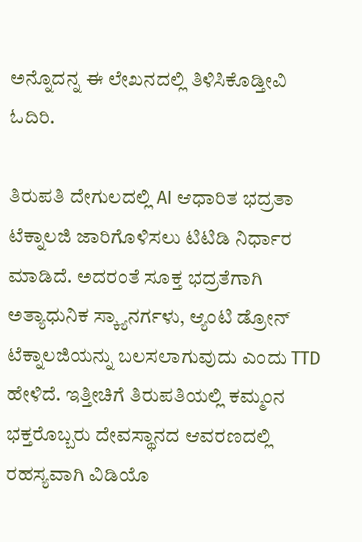ಅನ್ನೊದನ್ನ ಈ ಲೇಖನದಲ್ಲಿ ತಿಳಿಸಿಕೊಡ್ತೀವಿ ಓದಿರಿ.

ತಿರುಪತಿ ದೇಗುಲದಲ್ಲಿ AI ಆಧಾರಿತ ಭದ್ರತಾ ಟೆಕ್ನಾಲಜಿ ಜಾರಿಗೊಳಿಸಲು ಟಿಟಿಡಿ ನಿರ್ಧಾರ ಮಾಡಿದೆ. ಅದರಂತೆ ಸೂಕ್ತ ಭದ್ರತೆಗಾಗಿ ಅತ್ಯಾಧುನಿಕ ಸ್ಕ್ಯಾನರ್ಗಳು, ಆ್ಯಂಟಿ ಡ್ರೋನ್ ಟೆಕ್ನಾಲಜಿಯನ್ನು ಬಲಸಲಾಗುವುದು ಎಂದು TTD ಹೇಳಿದೆ. ಇತ್ತೀಚಿಗೆ ತಿರುಪತಿಯಲ್ಲಿ ಕಮ್ಮಂನ ಭಕ್ತರೊಬ್ಬರು ದೇವಸ್ಥಾನದ ಆವರಣದಲ್ಲಿ ರಹಸ್ಯವಾಗಿ ವಿಡಿಯೊ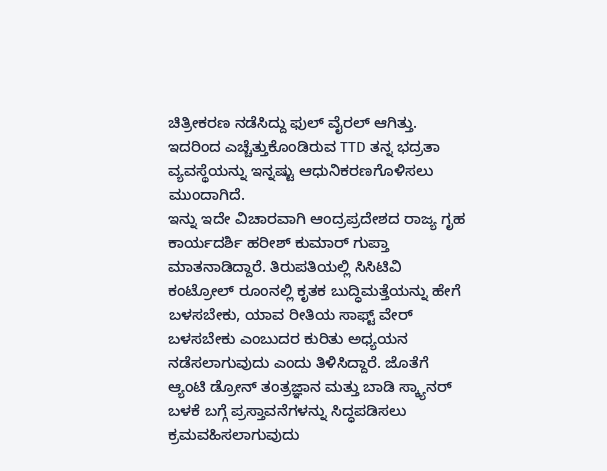ಚಿತ್ರೀಕರಣ ನಡೆಸಿದ್ದು ಫುಲ್ ವೈರಲ್ ಆಗಿತ್ತು. ಇದರಿಂದ ಎಚ್ಚೆತ್ತುಕೊಂಡಿರುವ TTD ತನ್ನ ಭದ್ರತಾ ವ್ಯವಸ್ಥೆಯನ್ನು ಇನ್ನಷ್ಟು ಆಧುನಿಕರಣಗೊಳಿಸಲು ಮುಂದಾಗಿದೆ.
ಇನ್ನು ಇದೇ ವಿಚಾರವಾಗಿ ಆಂದ್ರಪ್ರದೇಶದ ರಾಜ್ಯ ಗೃಹ ಕಾರ್ಯದರ್ಶಿ ಹರೀಶ್ ಕುಮಾರ್ ಗುಪ್ತಾ ಮಾತನಾಡಿದ್ದಾರೆ. ತಿರುಪತಿಯಲ್ಲಿ ಸಿಸಿಟಿವಿ ಕಂಟ್ರೋಲ್ ರೂಂನಲ್ಲಿ ಕೃತಕ ಬುದ್ಧಿಮತ್ತೆಯನ್ನು ಹೇಗೆ ಬಳಸಬೇಕು, ಯಾವ ರೀತಿಯ ಸಾಫ್ಟ್ ವೇರ್ ಬಳಸಬೇಕು ಎಂಬುದರ ಕುರಿತು ಅಧ್ಯಯನ ನಡೆಸಲಾಗುವುದು ಎಂದು ತಿಳಿಸಿದ್ದಾರೆ. ಜೊತೆಗೆ ಆ್ಯಂಟಿ ಡ್ರೋನ್ ತಂತ್ರಜ್ಞಾನ ಮತ್ತು ಬಾಡಿ ಸ್ಕ್ಯಾನರ್ ಬಳಕೆ ಬಗ್ಗೆ ಪ್ರಸ್ತಾವನೆಗಳನ್ನು ಸಿದ್ಧಪಡಿಸಲು ಕ್ರಮವಹಿಸಲಾಗುವುದು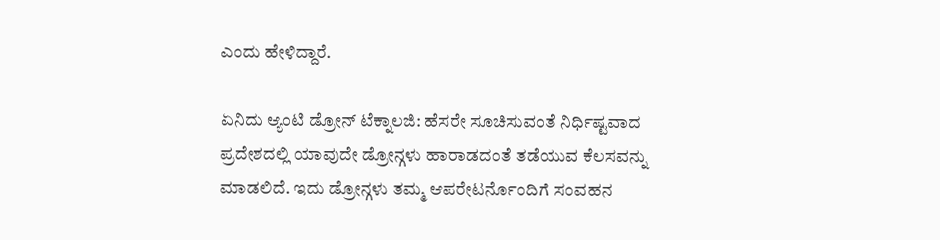ಎಂದು ಹೇಳಿದ್ದಾರೆ.

ಏನಿದು ಆ್ಯಂಟಿ ಡ್ರೋನ್ ಟೆಕ್ನಾಲಜಿ: ಹೆಸರೇ ಸೂಚಿಸುವಂತೆ ನಿರ್ಧಿಷ್ಟವಾದ ಪ್ರದೇಶದಲ್ಲಿ ಯಾವುದೇ ಡ್ರೋನ್ಗಳು ಹಾರಾಡದಂತೆ ತಡೆಯುವ ಕೆಲಸವನ್ನು ಮಾಡಲಿದೆ. ಇದು ಡ್ರೋನ್ಗಳು ತಮ್ಮ ಆಪರೇಟರ್ನೊಂದಿಗೆ ಸಂವಹನ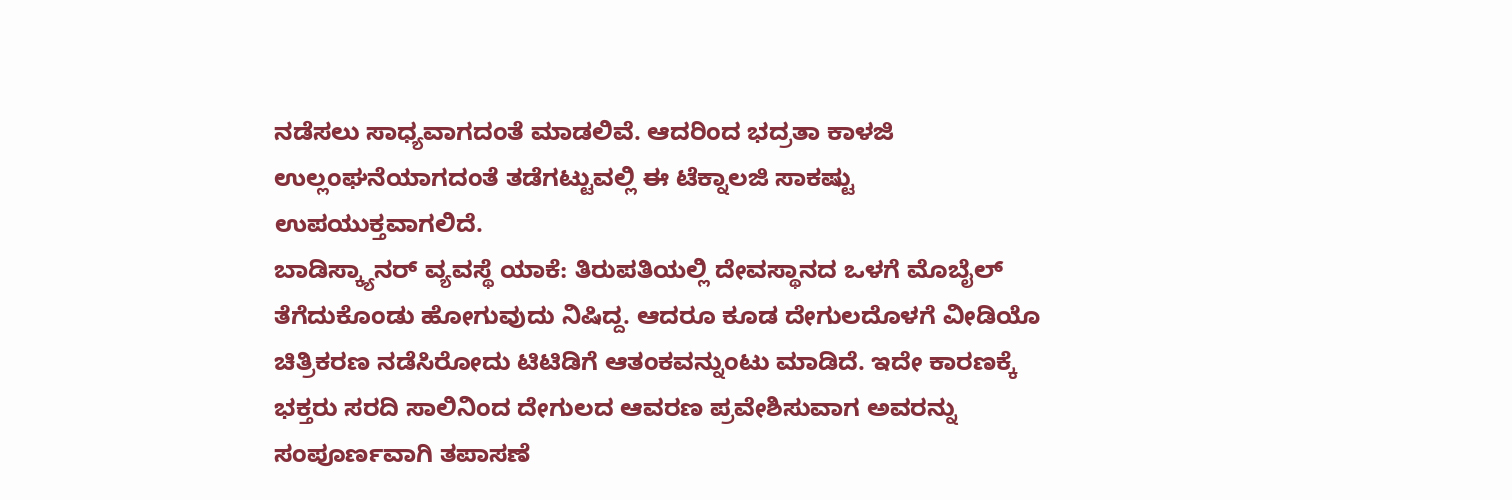ನಡೆಸಲು ಸಾಧ್ಯವಾಗದಂತೆ ಮಾಡಲಿವೆ. ಆದರಿಂದ ಭದ್ರತಾ ಕಾಳಜಿ ಉಲ್ಲಂಘನೆಯಾಗದಂತೆ ತಡೆಗಟ್ಟುವಲ್ಲಿ ಈ ಟೆಕ್ನಾಲಜಿ ಸಾಕಷ್ಟು ಉಪಯುಕ್ತವಾಗಲಿದೆ.
ಬಾಡಿಸ್ಕ್ಯಾನರ್ ವ್ಯವಸ್ಥೆ ಯಾಕೆ: ತಿರುಪತಿಯಲ್ಲಿ ದೇವಸ್ಥಾನದ ಒಳಗೆ ಮೊಬೈಲ್ ತೆಗೆದುಕೊಂಡು ಹೋಗುವುದು ನಿಷಿದ್ದ. ಆದರೂ ಕೂಡ ದೇಗುಲದೊಳಗೆ ವೀಡಿಯೊ ಚಿತ್ರಿಕರಣ ನಡೆಸಿರೋದು ಟಿಟಿಡಿಗೆ ಆತಂಕವನ್ನುಂಟು ಮಾಡಿದೆ. ಇದೇ ಕಾರಣಕ್ಕೆ ಭಕ್ತರು ಸರದಿ ಸಾಲಿನಿಂದ ದೇಗುಲದ ಆವರಣ ಪ್ರವೇಶಿಸುವಾಗ ಅವರನ್ನು ಸಂಪೂರ್ಣವಾಗಿ ತಪಾಸಣೆ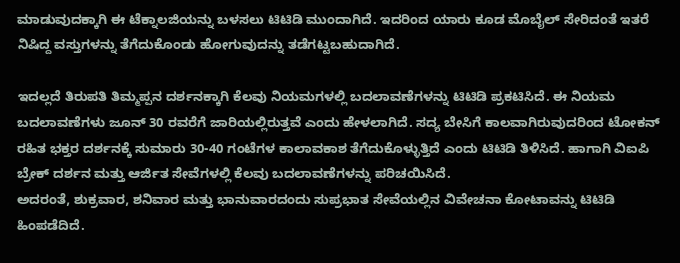ಮಾಡುವುದಕ್ಕಾಗಿ ಈ ಟೆಕ್ನಾಲಜಿಯನ್ನು ಬಳಸಲು ಟಿಟಿಡಿ ಮುಂದಾಗಿದೆ. ಇದರಿಂದ ಯಾರು ಕೂಡ ಮೊಬೈಲ್ ಸೇರಿದಂತೆ ಇತರೆ ನಿಷಿದ್ದ ವಸ್ತುಗಳನ್ನು ತೆಗೆದುಕೊಂಡು ಹೋಗುವುದನ್ನು ತಡೆಗಟ್ಟಬಹುದಾಗಿದೆ.

ಇದಲ್ಲದೆ ತಿರುಪತಿ ತಿಮ್ಮಪ್ಪನ ದರ್ಶನಕ್ಕಾಗಿ ಕೆಲವು ನಿಯಮಗಳಲ್ಲಿ ಬದಲಾವಣೆಗಳನ್ನು ಟಿಟಿಡಿ ಪ್ರಕಟಿಸಿದೆ. ಈ ನಿಯಮ ಬದಲಾವಣೆಗಳು ಜೂನ್ 30 ರವರೆಗೆ ಜಾರಿಯಲ್ಲಿರುತ್ತವೆ ಎಂದು ಹೇಳಲಾಗಿದೆ. ಸದ್ಯ ಬೇಸಿಗೆ ಕಾಲವಾಗಿರುವುದರಿಂದ ಟೋಕನ್ ರಹಿತ ಭಕ್ತರ ದರ್ಶನಕ್ಕೆ ಸುಮಾರು 30-40 ಗಂಟೆಗಳ ಕಾಲಾವಕಾಶ ತೆಗೆದುಕೊಳ್ಳುತ್ತಿದೆ ಎಂದು ಟಿಟಿಡಿ ತಿಳಿಸಿದೆ. ಹಾಗಾಗಿ ವಿಐಪಿ ಬ್ರೇಕ್ ದರ್ಶನ ಮತ್ತು ಆರ್ಜಿತ ಸೇವೆಗಳಲ್ಲಿ ಕೆಲವು ಬದಲಾವಣೆಗಳನ್ನು ಪರಿಚಯಿಸಿದೆ.
ಅದರಂತೆ, ಶುಕ್ರವಾರ, ಶನಿವಾರ ಮತ್ತು ಭಾನುವಾರದಂದು ಸುಪ್ರಭಾತ ಸೇವೆಯಲ್ಲಿನ ವಿವೇಚನಾ ಕೋಟಾವನ್ನು ಟಿಟಿಡಿ ಹಿಂಪಡೆದಿದೆ.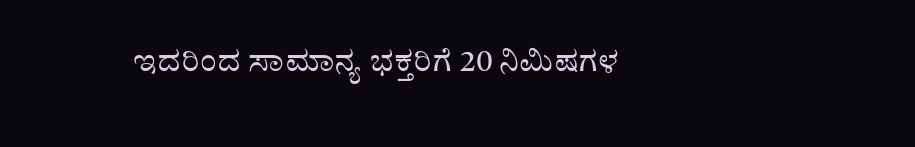ಇದರಿಂದ ಸಾಮಾನ್ಯ ಭಕ್ತರಿಗೆ 20 ನಿಮಿಷಗಳ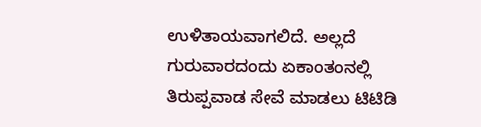ಉಳಿತಾಯವಾಗಲಿದೆ. ಅಲ್ಲದೆ ಗುರುವಾರದಂದು ಏಕಾಂತಂನಲ್ಲಿ ತಿರುಪ್ಪವಾಡ ಸೇವೆ ಮಾಡಲು ಟಿಟಿಡಿ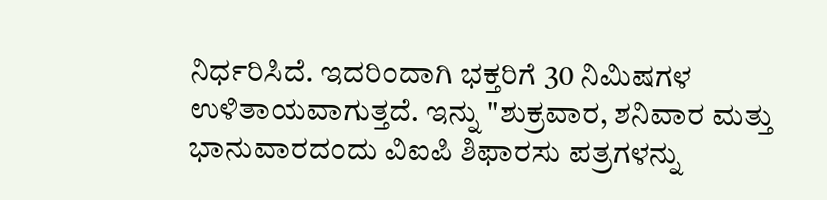ನಿರ್ಧರಿಸಿದೆ. ಇದರಿಂದಾಗಿ ಭಕ್ತರಿಗೆ 30 ನಿಮಿಷಗಳ ಉಳಿತಾಯವಾಗುತ್ತದೆ. ಇನ್ನು "ಶುಕ್ರವಾರ, ಶನಿವಾರ ಮತ್ತು ಭಾನುವಾರದಂದು ವಿಐಪಿ ಶಿಫಾರಸು ಪತ್ರಗಳನ್ನು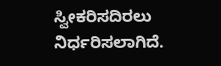ಸ್ವೀಕರಿಸದಿರಲು ನಿರ್ಧರಿಸಲಾಗಿದೆ.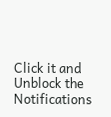Click it and Unblock the Notifications